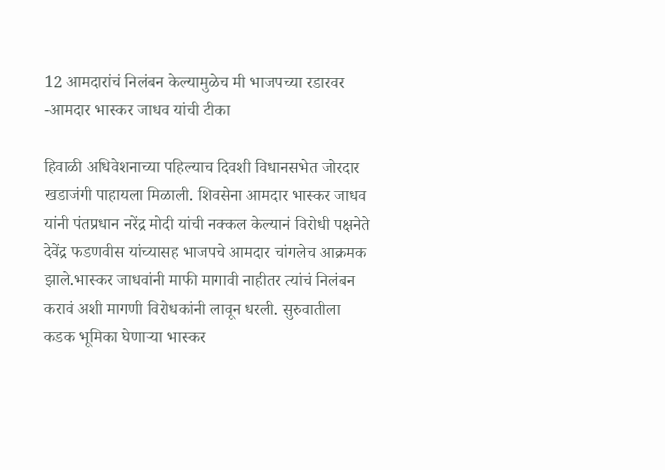12 आमदारांचं निलंबन केल्यामुळेच मी भाजपच्या रडारवर -आमदार भास्कर जाधव यांची टीका

हिवाळी अधिवेशनाच्या पहिल्याच दिवशी विधानसभेत जोरदार खडाजंगी पाहायला मिळाली. शिवसेना आमदार भास्कर जाधव यांनी पंतप्रधान नरेंद्र मोदी यांची नक्कल केल्यानं विरोधी पक्षनेते देवेंद्र फडणवीस यांच्यासह भाजपचे आमदार चांगलेच आक्रमक झाले.भास्कर जाधवांनी माफी मागावी नाहीतर त्यांचं निलंबन करावं अशी मागणी विरोधकांनी लावून धरली. सुरुवातीला कडक भूमिका घेणाऱ्या भास्कर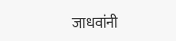जाधवांनी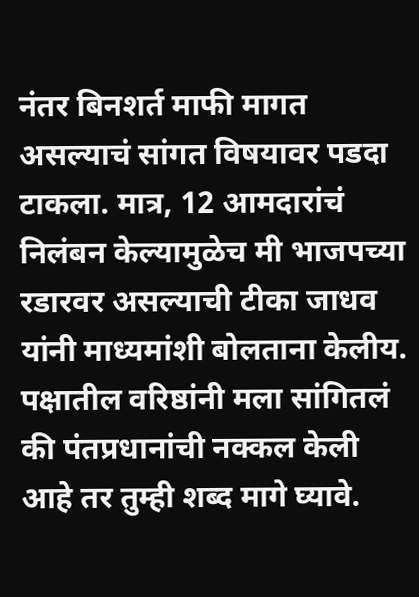नंतर बिनशर्त माफी मागत असल्याचं सांगत विषयावर पडदा टाकला. मात्र, 12 आमदारांचं निलंबन केल्यामुळेच मी भाजपच्या रडारवर असल्याची टीका जाधव यांनी माध्यमांशी बोलताना केलीय.
पक्षातील वरिष्ठांनी मला सांगितलं की पंतप्रधानांची नक्कल केली आहे तर तुम्ही शब्द मागे घ्यावे.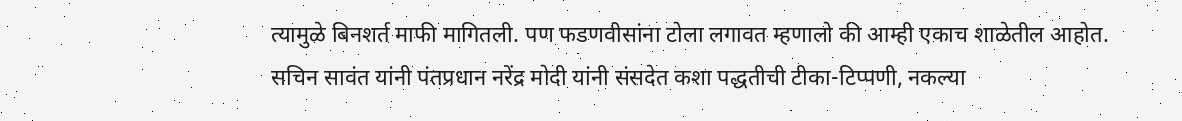त्यामुळे बिनशर्त माफी मागितली. पण फडणवीसांना टोला लगावत म्हणालो की आम्ही एकाच शाळेतील आहोत. सचिन सावंत यांनी पंतप्रधान नरेंद्र मोदी यांनी संसदेत कशा पद्धतीची टीका-टिप्पणी, नकल्या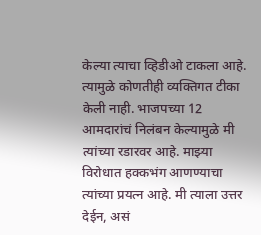केल्या त्याचा व्हिडीओ टाकला आहे. त्यामुळे कोणतीही व्यक्तिगत टीका केली नाही. भाजपच्या 12 आमदारांचं निलंबन केल्यामुळे मी त्यांच्या रडारवर आहे. माझ्या विरोधात हक्कभंग आणण्याचा त्यांच्या प्रयत्न आहे. मी त्याला उत्तर देईन, असं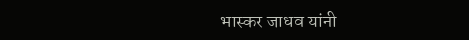भास्कर जाधव यांनी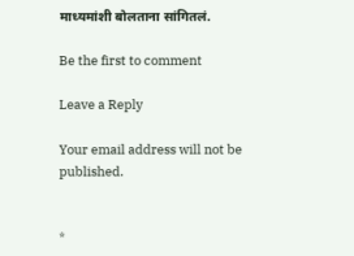माध्यमांशी बोलताना सांगितलं.

Be the first to comment

Leave a Reply

Your email address will not be published.


*